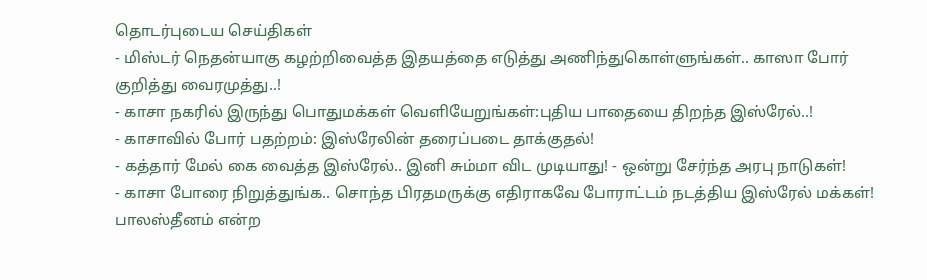தொடர்புடைய செய்திகள்
- மிஸ்டர் நெதன்யாகு கழற்றிவைத்த இதயத்தை எடுத்து அணிந்துகொள்ளுங்கள்.. காஸா போர் குறித்து வைரமுத்து..!
- காசா நகரில் இருந்து பொதுமக்கள் வெளியேறுங்கள்:புதிய பாதையை திறந்த இஸ்ரேல்..!
- காசாவில் போர் பதற்றம்: இஸ்ரேலின் தரைப்படை தாக்குதல்!
- கத்தார் மேல் கை வைத்த இஸ்ரேல்.. இனி சும்மா விட முடியாது! - ஒன்று சேர்ந்த அரபு நாடுகள்!
- காசா போரை நிறுத்துங்க.. சொந்த பிரதமருக்கு எதிராகவே போராட்டம் நடத்திய இஸ்ரேல் மக்கள்!
பாலஸ்தீனம் என்ற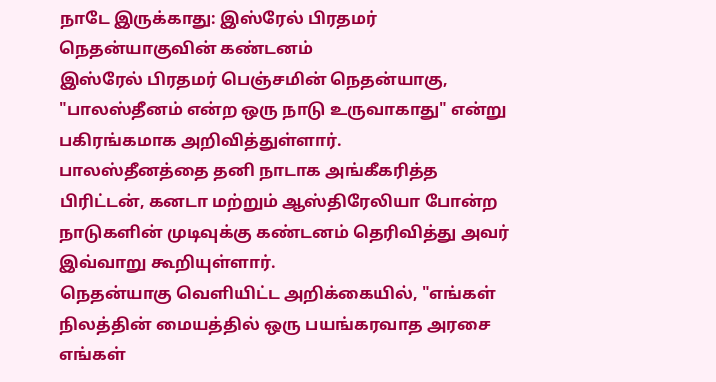நாடே இருக்காது: இஸ்ரேல் பிரதமர் நெதன்யாகுவின் கண்டனம்
இஸ்ரேல் பிரதமர் பெஞ்சமின் நெதன்யாகு, "பாலஸ்தீனம் என்ற ஒரு நாடு உருவாகாது" என்று பகிரங்கமாக அறிவித்துள்ளார்.
பாலஸ்தீனத்தை தனி நாடாக அங்கீகரித்த பிரிட்டன், கனடா மற்றும் ஆஸ்திரேலியா போன்ற நாடுகளின் முடிவுக்கு கண்டனம் தெரிவித்து அவர் இவ்வாறு கூறியுள்ளார்.
நெதன்யாகு வெளியிட்ட அறிக்கையில், "எங்கள் நிலத்தின் மையத்தில் ஒரு பயங்கரவாத அரசை எங்கள்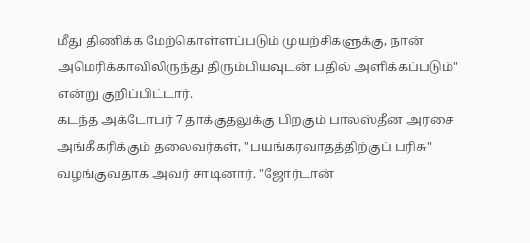மீது திணிக்க மேற்கொள்ளப்படும் முயற்சிகளுக்கு, நான் அமெரிக்காவிலிருந்து திரும்பியவுடன் பதில் அளிக்கப்படும்" என்று குறிப்பிட்டார்.
கடந்த அக்டோபர் 7 தாக்குதலுக்கு பிறகும் பாலஸ்தீன அரசை அங்கீகரிக்கும் தலைவர்கள், "பயங்கரவாதத்திற்குப் பரிசு" வழங்குவதாக அவர் சாடினார். "ஜோர்டான்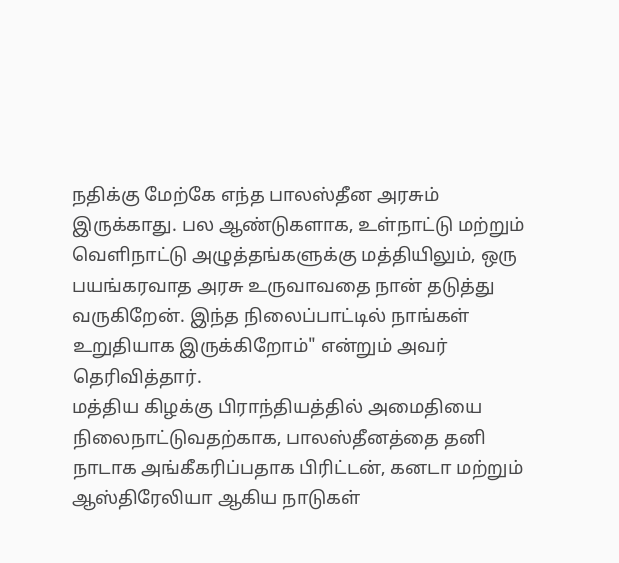நதிக்கு மேற்கே எந்த பாலஸ்தீன அரசும் இருக்காது. பல ஆண்டுகளாக, உள்நாட்டு மற்றும் வெளிநாட்டு அழுத்தங்களுக்கு மத்தியிலும், ஒரு பயங்கரவாத அரசு உருவாவதை நான் தடுத்து வருகிறேன். இந்த நிலைப்பாட்டில் நாங்கள் உறுதியாக இருக்கிறோம்" என்றும் அவர் தெரிவித்தார்.
மத்திய கிழக்கு பிராந்தியத்தில் அமைதியை நிலைநாட்டுவதற்காக, பாலஸ்தீனத்தை தனி நாடாக அங்கீகரிப்பதாக பிரிட்டன், கனடா மற்றும் ஆஸ்திரேலியா ஆகிய நாடுகள்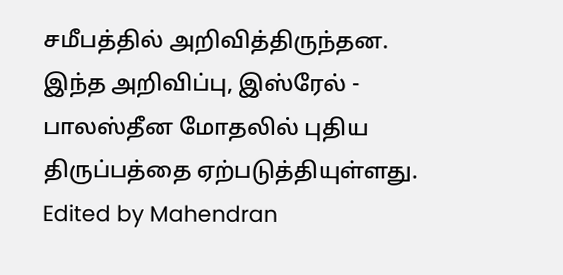சமீபத்தில் அறிவித்திருந்தன. இந்த அறிவிப்பு, இஸ்ரேல் - பாலஸ்தீன மோதலில் புதிய திருப்பத்தை ஏற்படுத்தியுள்ளது.
Edited by Mahendran